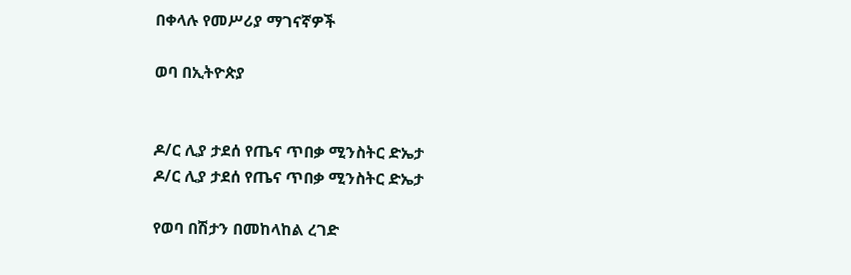በቀላሉ የመሥሪያ ማገናኛዎች

ወባ በኢትዮጵያ


ዶ/ር ሊያ ታደሰ የጤና ጥበቃ ሚንስትር ድኤታ
ዶ/ር ሊያ ታደሰ የጤና ጥበቃ ሚንስትር ድኤታ

የወባ በሽታን በመከላከል ረገድ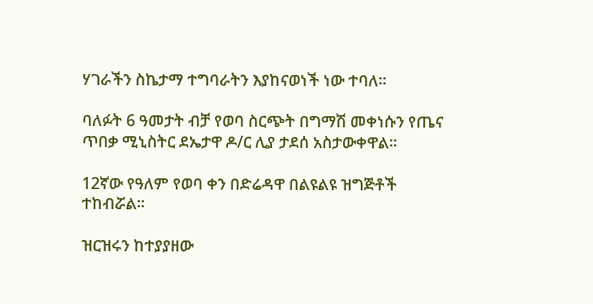ሃገራችን ስኬታማ ተግባራትን እያከናወነች ነው ተባለ፡፡

ባለፉት 6 ዓመታት ብቻ የወባ ስርጭት በግማሽ መቀነሱን የጤና ጥበቃ ሚኒስትር ደኤታዋ ዶ/ር ሊያ ታደሰ አስታውቀዋል፡፡

12ኛው የዓለም የወባ ቀን በድሬዳዋ በልዩልዩ ዝግጅቶች ተከብሯል፡፡

ዝርዝሩን ከተያያዘው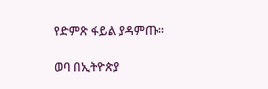የድምጽ ፋይል ያዳምጡ።

ወባ በኢትዮጵያ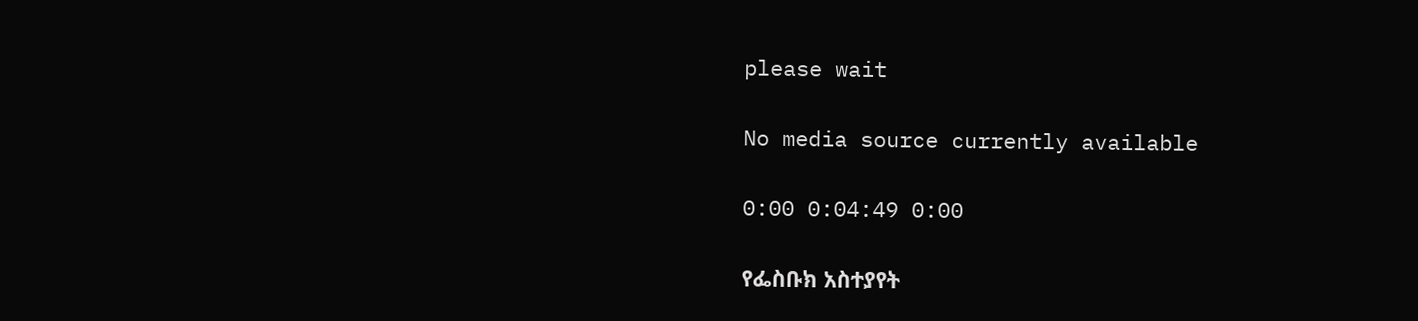please wait

No media source currently available

0:00 0:04:49 0:00

የፌስቡክ አስተያየት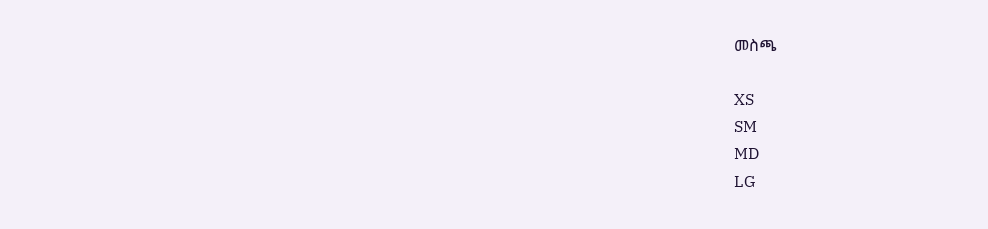መስጫ

XS
SM
MD
LG